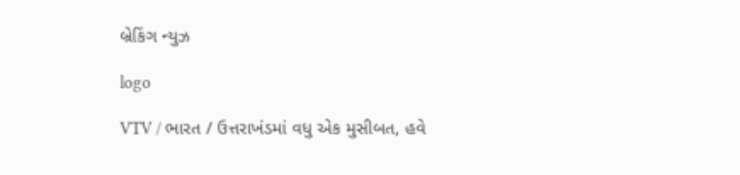બ્રેકિંગ ન્યુઝ

logo

VTV / ભારત / ઉત્તરાખંડમાં વધુ એક મુસીબત, હવે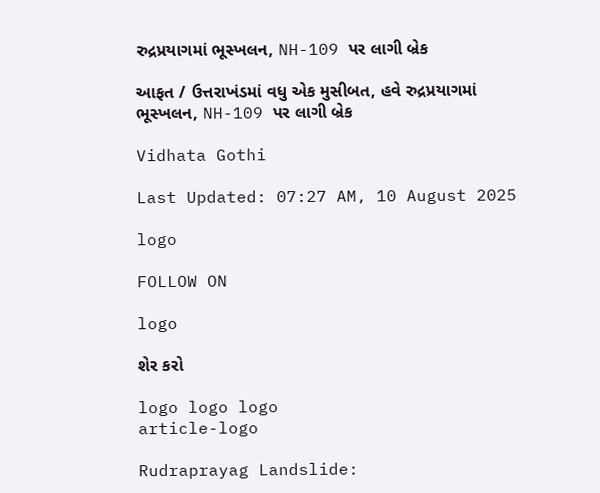રુદ્રપ્રયાગમાં ભૂસ્ખલન, NH-109 પર લાગી બ્રેક

આફત / ઉત્તરાખંડમાં વધુ એક મુસીબત, હવે રુદ્રપ્રયાગમાં ભૂસ્ખલન, NH-109 પર લાગી બ્રેક

Vidhata Gothi

Last Updated: 07:27 AM, 10 August 2025

logo

FOLLOW ON

logo

શેર કરો

logo logo logo
article-logo

Rudraprayag Landslide: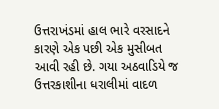ઉત્તરાખંડમાં હાલ ભારે વરસાદને કારણે એક પછી એક મુસીબત આવી રહી છે. ગયા અઠવાડિયે જ ઉત્તરકાશીના ધરાલીમાં વાદળ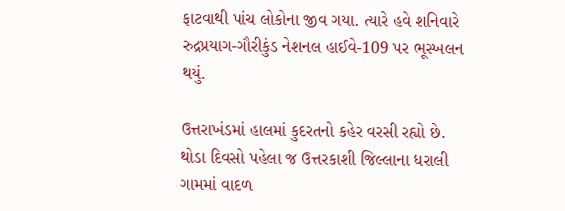ફાટવાથી પાંચ લોકોના જીવ ગયા. ત્યારે હવે શનિવારે રુદ્રપ્રયાગ-ગૌરીકુંડ નેશનલ હાઈવે-109 પર ભૂસ્ખલન થયું.

ઉત્તરાખંડમાં હાલમાં કુદરતનો કહેર વરસી રહ્યો છે. થોડા દિવસો પહેલા જ ઉત્તરકાશી જિલ્લાના ધરાલી ગામમાં વાદળ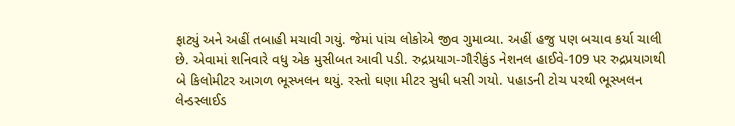ફાટ્યું અને અહીં તબાહી મચાવી ગયું. જેમાં પાંચ લોકોએ જીવ ગુમાવ્યા. અહીં હજુ પણ બચાવ કર્યા ચાલી છે. એવામાં શનિવારે વધુ એક મુસીબત આવી પડી. રુદ્રપ્રયાગ-ગૌરીકુંડ નેશનલ હાઈવે-109 પર રુદ્રપ્રયાગથી બે કિલોમીટર આગળ ભૂસ્ખલન થયું. રસ્તો ઘણા મીટર સુધી ધસી ગયો. પહાડની ટોચ પરથી ભૂસ્ખલન લેન્ડસ્લાઈડ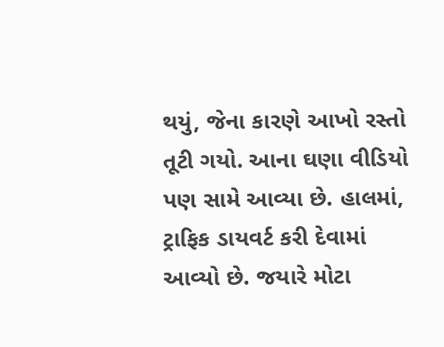થયું, જેના કારણે આખો રસ્તો તૂટી ગયો. આના ઘણા વીડિયો પણ સામે આવ્યા છે. હાલમાં, ટ્રાફિક ડાયવર્ટ કરી દેવામાં આવ્યો છે. જયારે મોટા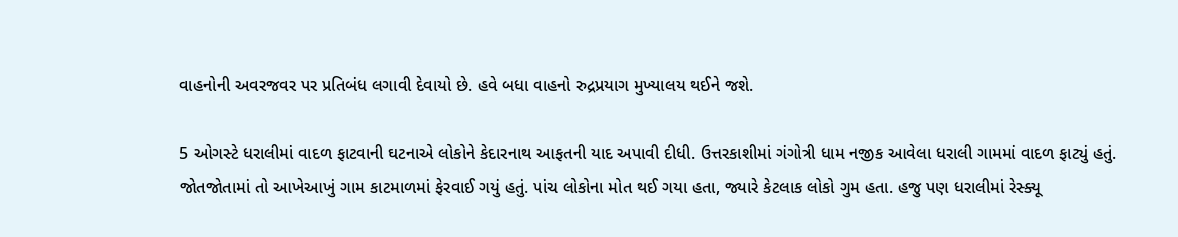વાહનોની અવરજવર પર પ્રતિબંધ લગાવી દેવાયો છે. હવે બધા વાહનો રુદ્રપ્રયાગ મુખ્યાલય થઈને જશે.

5 ઓગસ્ટે ધરાલીમાં વાદળ ફાટવાની ઘટનાએ લોકોને કેદારનાથ આફતની યાદ અપાવી દીધી. ઉત્તરકાશીમાં ગંગોત્રી ધામ નજીક આવેલા ધરાલી ગામમાં વાદળ ફાટ્યું હતું. જોતજોતામાં તો આખેઆખું ગામ કાટમાળમાં ફેરવાઈ ગયું હતું. પાંચ લોકોના મોત થઈ ગયા હતા, જ્યારે કેટલાક લોકો ગુમ હતા. હજુ પણ ધરાલીમાં રેસ્ક્યૂ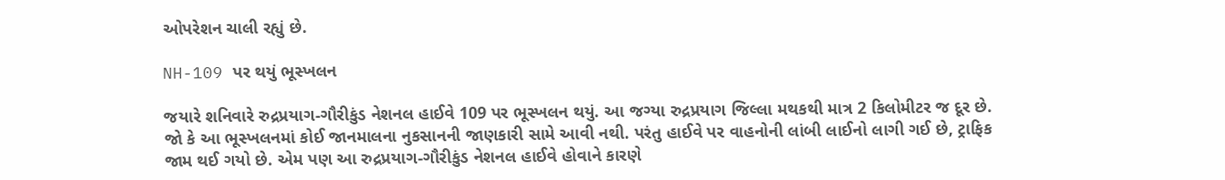ઓપરેશન ચાલી રહ્યું છે.

NH-109 પર થયું ભૂસ્ખલન

જયારે શનિવારે રુદ્રપ્રયાગ-ગૌરીકુંડ નેશનલ હાઈવે 109 પર ભૂસ્ખલન થયું. આ જગ્યા રુદ્રપ્રયાગ જિલ્લા મથકથી માત્ર 2 કિલોમીટર જ દૂર છે. જો કે આ ભૂસ્ખલનમાં કોઈ જાનમાલના નુકસાનની જાણકારી સામે આવી નથી. પરંતુ હાઈવે પર વાહનોની લાંબી લાઈનો લાગી ગઈ છે, ટ્રાફિક જામ થઈ ગયો છે. એમ પણ આ રુદ્રપ્રયાગ-ગૌરીકુંડ નેશનલ હાઈવે હોવાને કારણે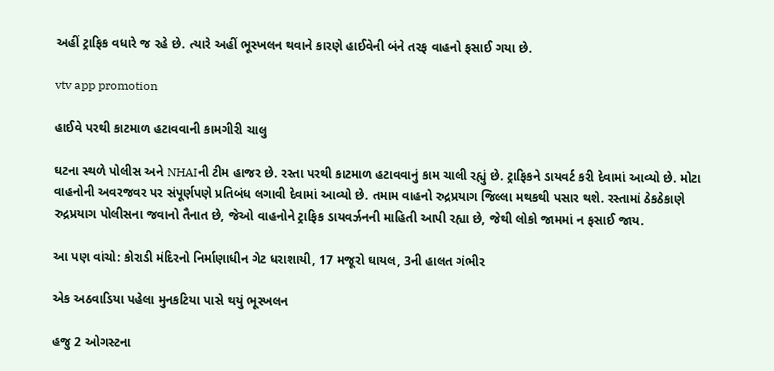અહીં ટ્રાફિક વધારે જ રહે છે. ત્યારે અહીં ભૂસ્ખલન થવાને કારણે હાઈવેની બંને તરફ વાહનો ફસાઈ ગયા છે.

vtv app promotion

હાઈવે પરથી કાટમાળ હટાવવાની કામગીરી ચાલુ

ઘટના સ્થળે પોલીસ અને NHAIની ટીમ હાજર છે. રસ્તા પરથી કાટમાળ હટાવવાનું કામ ચાલી રહ્યું છે. ટ્રાફિકને ડાયવર્ટ કરી દેવામાં આવ્યો છે. મોટા વાહનોની અવરજવર પર સંપૂર્ણપણે પ્રતિબંધ લગાવી દેવામાં આવ્યો છે. તમામ વાહનો રુદ્રપ્રયાગ જિલ્લા મથકથી પસાર થશે. રસ્તામાં ઠેકઠેકાણે રુદ્રપ્રયાગ પોલીસના જવાનો તૈનાત છે, જેઓ વાહનોને ટ્રાફિક ડાયવર્ઝનની માહિતી આપી રહ્યા છે, જેથી લોકો જામમાં ન ફસાઈ જાય.

આ પણ વાંચો: કોરાડી મંદિરનો નિર્માણાધીન ગેટ ધરાશાયી, 17 મજૂરો ઘાયલ, 3ની હાલત ગંભીર

એક અઠવાડિયા પહેલા મુનકટિયા પાસે થયું ભૂસ્ખલન

હજુ 2 ઓગસ્ટના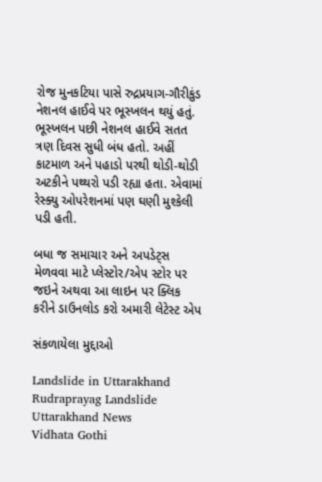રોજ મુનકટિયા પાસે રુદ્રપ્રયાગ-ગૌરીકુંડ નેશનલ હાઈવે પર ભૂસ્ખલન થયું હતું. ભૂસ્ખલન પછી નેશનલ હાઈવે સતત ત્રણ દિવસ સુધી બંધ હતો. અહીં કાટમાળ અને પહાડો પરથી થોડી-થોડી અટકીને પથ્થરો પડી રહ્યા હતા. એવામાં રેસ્ક્યુ ઓપરેશનમાં પણ ઘણી મુશ્કેલી પડી હતી.

બધા જ સમાચાર અને અપડેટ્સ મેળવવા માટે પ્લેસ્ટોર/એપ સ્ટોર પર જઇને અથવા આ લાઇન પર ક્લિક કરીને ડાઉનલોડ કરો અમારી લેટેસ્ટ એપ

સંકળાયેલા મુદ્દાઓ

Landslide in Uttarakhand Rudraprayag Landslide Uttarakhand News
Vidhata Gothi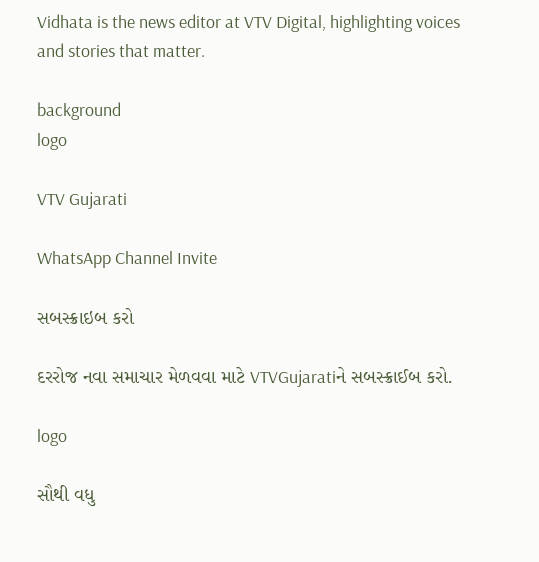Vidhata is the news editor at VTV Digital, highlighting voices and stories that matter.

background
logo

VTV Gujarati

WhatsApp Channel Invite

સબસ્ક્રાઇબ કરો

દરરોજ નવા સમાચાર મેળવવા માટે VTVGujaratiને સબસ્ક્રાઈબ કરો.

logo

સૌથી વધુ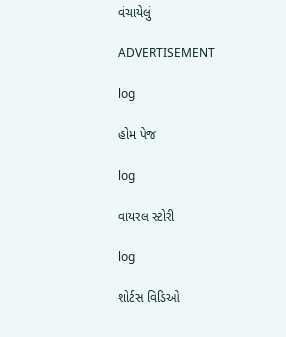વંચાયેલું

ADVERTISEMENT

log

હોમ પેજ

log

વાયરલ સ્ટોરી

log

શોર્ટસ વિડિઓ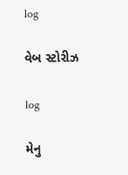log

વેબ સ્ટોરીઝ

log

મેનુ